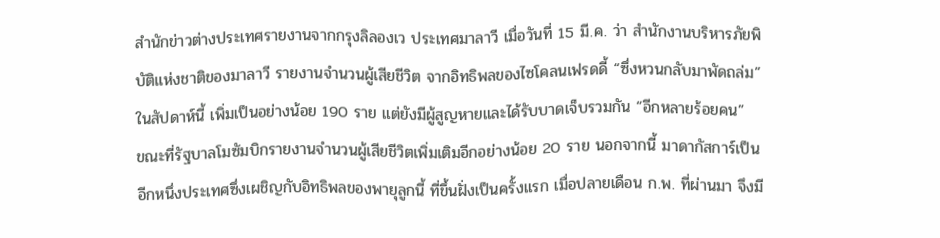สำนักข่าวต่างประเทศรายงานจากกรุงลิลองเว ประเทศมาลาวี เมื่อวันที่ 15 มี.ค. ว่า สำนักงานบริหารภัยพิบัติแห่งชาติของมาลาวี รายงานจำนวนผู้เสียชีวิต จากอิทธิพลของไซโคลนเฟรดดี้ “ซึ่งหวนกลับมาพัดถล่ม” ในสัปดาห์นี้ เพิ่มเป็นอย่างน้อย 190 ราย แต่ยังมีผู้สูญหายและได้รับบาดเจ็บรวมกัน “อีกหลายร้อยคน”
ขณะที่รัฐบาลโมซัมบิกรายงานจำนวนผู้เสียชีวิตเพิ่มเติมอีกอย่างน้อย 20 ราย นอกจากนี้ มาดากัสการ์เป็นอีกหนึ่งประเทศซึ่งเผชิญกับอิทธิพลของพายุลูกนี้ ที่ขึ้นฝั่งเป็นครั้งแรก เมื่อปลายเดือน ก.พ. ที่ผ่านมา จึงมี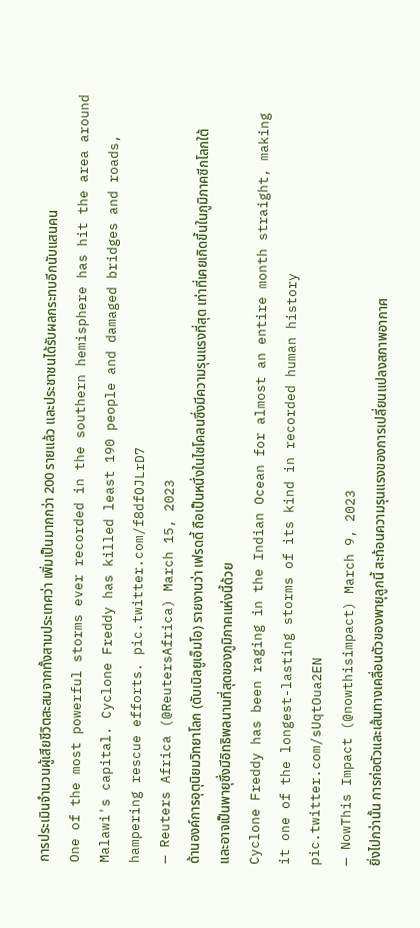การประเมินจำนวนผู้เสียชีวิตสะสมจากทั้งสามประเทศว่า เพิ่มเป็นมากกว่า 200 รายแล้ว และประชาชนได้รับผลกระทบอีกนับแสนคน
One of the most powerful storms ever recorded in the southern hemisphere has hit the area around Malawi's capital. Cyclone Freddy has killed least 190 people and damaged bridges and roads, hampering rescue efforts. pic.twitter.com/f8dfOJLrD7
— Reuters Africa (@ReutersAfrica) March 15, 2023
ด้านองค์การอุตุนิยมวิทยาโลก (ดับเบิลยูเอ็มโอ) รายงานว่า เฟรดดี้ ถือเป็นหนึ่งในไซโคลนซึ่งมีความรุนแรงที่สุด เท่าที่เคยเกิดขึ้นในภูมิภาคซีกโลกใต้ และอาจเป็นพายุซึ่งมีอิทธิพลนานที่สุดของภูมิภาคแห่งนี้ด้วย
Cyclone Freddy has been raging in the Indian Ocean for almost an entire month straight, making it one of the longest-lasting storms of its kind in recorded human history pic.twitter.com/sUqtOua2EN
— NowThis Impact (@nowthisimpact) March 9, 2023
ยิ่งไปกว่านั้น การก่อตัวและเส้นทางเคลื่อนตัวของพายุลูกนี้ สะท้อนความรุนแรงของการเปลี่ยนแปลงสภาพอากาศ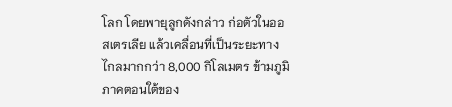โลก โดยพายุลูกดังกล่าว ก่อตัวในออสเตรเลีย แล้วเคลื่อนที่เป็นระยะทางไกลมากกว่า 8,000 กิโลเมตร ข้ามภูมิภาคตอนใต้ของ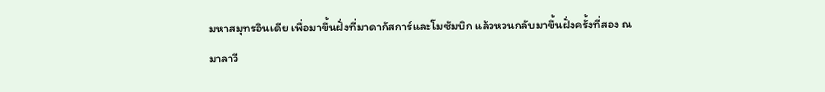มหาสมุทรอินเดีย เพื่อมาขึ้นฝั่งที่มาดากัสการ์และโมซัมบิก แล้วหวนกลับมาขึ้นฝั่งครั้งที่สอง ณ มาลาวี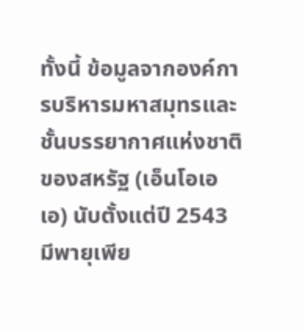ทั้งนี้ ข้อมูลจากองค์การบริหารมหาสมุทรและชั้นบรรยากาศแห่งชาติของสหรัฐ (เอ็นโอเอเอ) นับตั้งแต่ปี 2543 มีพายุเพีย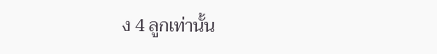ง 4 ลูกเท่านั้น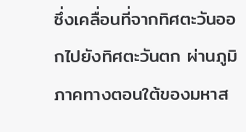ซึ่งเคลื่อนที่จากทิศตะวันออกไปยังทิศตะวันตก ผ่านภูมิภาคทางตอนใต้ของมหาส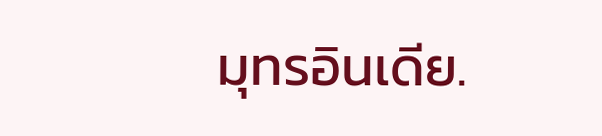มุทรอินเดีย.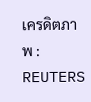เครดิตภาพ : REUTERS